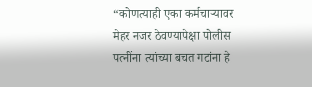“कोणत्याही एका कर्मचाऱ्यावर मेहर नजर ठेवण्यापेक्षा पोलीस पत्नींना त्यांच्या बचत गटांना हे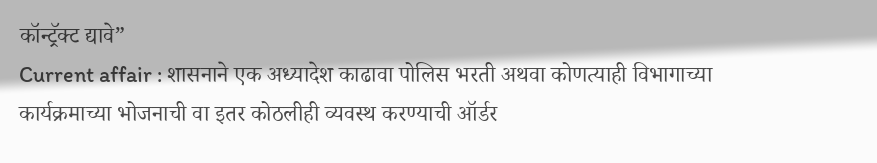कॉन्ट्रॅक्ट द्यावे”
Current affair : शासनाने एक अध्यादेश काढावा पोलिस भरती अथवा कोणत्याही विभागाच्या कार्यक्रमाच्या भोजनाची वा इतर कोठलीही व्यवस्थ करण्याची ऑर्डर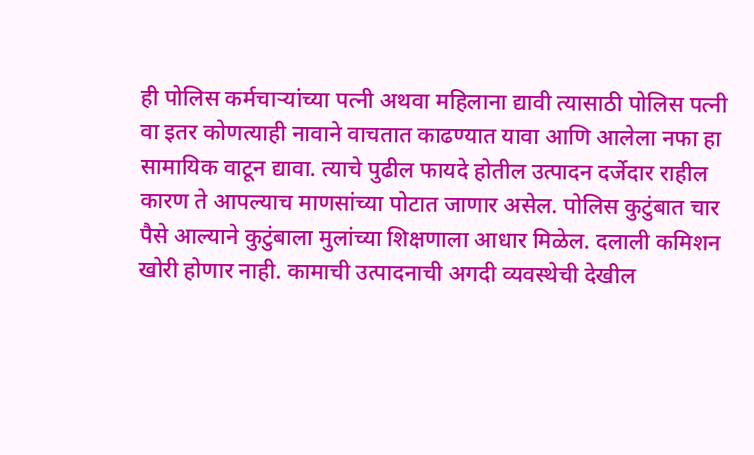ही पोलिस कर्मचाऱ्यांच्या पत्नी अथवा महिलाना द्यावी त्यासाठी पोलिस पत्नी वा इतर कोणत्याही नावाने वाचतात काढण्यात यावा आणि आलेला नफा हा सामायिक वाटून द्यावा. त्याचे पुढील फायदे होतील उत्पादन दर्जेदार राहील कारण ते आपल्याच माणसांच्या पोटात जाणार असेल. पोलिस कुटुंबात चार पैसे आल्याने कुटुंबाला मुलांच्या शिक्षणाला आधार मिळेल. दलाली कमिशन खोरी होणार नाही. कामाची उत्पादनाची अगदी व्यवस्थेची देखील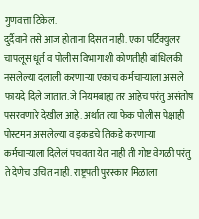गुणवत्ता टिकेल.
दुर्दैवाने तसे आज होताना दिसत नाही. एका पर्टिक्युलर चापलूस धूर्त व पोलीस विभागाशी कोणतीही बांधिलकी नसलेल्या दलाली करणाऱ्या एकाच कर्मचाऱ्याला असले फायदे दिले जातात. जे नियमबाह्य तर आहेच परंतु असंतोष पसरवणारे देखील आहे. अर्थात त्या फेक पोलीस पेक्षाही पोस्टमन असलेल्या व इकडचे तिकडे करणाऱ्या कर्मचाऱ्याला दिलेलं पचवता येत नाही ती गोष्ट वेगळी परंतु ते देणेच उचित नाही. राष्ट्रपती पुरस्कार मिळाला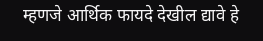म्हणजे आर्थिक फायदे देखील द्यावे हे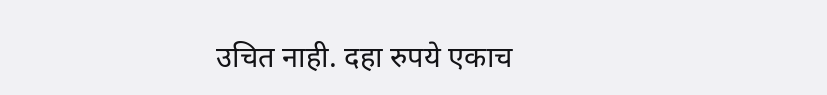उचित नाही. दहा रुपये एकाच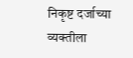निकृष्ट दर्जाच्या व्यक्तीला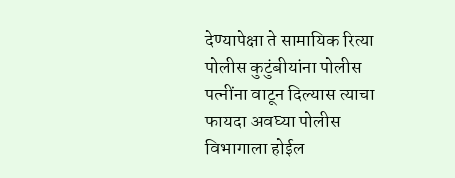देण्यापेक्षा ते सामायिक रित्या पोलीस कुटुंबीयांना पोलीस पत्नींना वाटून दिल्यास त्याचा फायदा अवघ्या पोलीस विभागाला होईल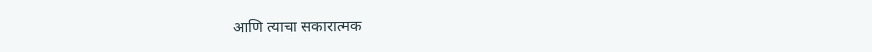आणि त्याचा सकारात्मक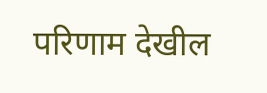परिणाम देखील